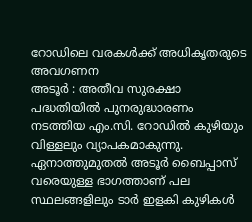റോഡിലെ വരകൾക്ക് അധികൃതരുടെ അവഗണന
അടൂർ : അതീവ സുരക്ഷാ പദ്ധതിയിൽ പുനരുദ്ധാരണം നടത്തിയ എം.സി. റോഡിൽ കുഴിയും വിള്ളലും വ്യാപകമാകുന്നു. ഏനാത്തുമുതൽ അടൂർ ബൈപ്പാസ് വരെയുള്ള ഭാഗത്താണ് പല സ്ഥലങ്ങളിലും ടാർ ഇളകി കുഴികൾ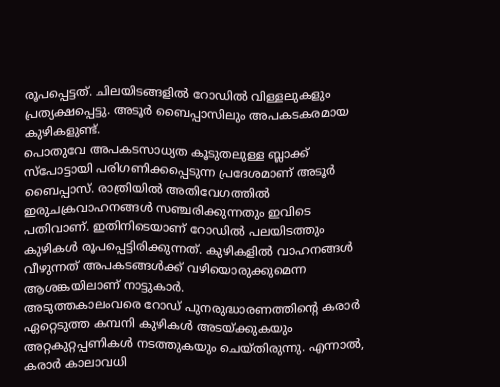രൂപപ്പെട്ടത്. ചിലയിടങ്ങളിൽ റോഡിൽ വിള്ളലുകളും പ്രത്യക്ഷപ്പെട്ടു. അടൂർ ബൈപ്പാസിലും അപകടകരമായ കുഴികളുണ്ട്.
പൊതുവേ അപകടസാധ്യത കൂടുതലുള്ള ബ്ലാക്ക് സ്പോട്ടായി പരിഗണിക്കപ്പെടുന്ന പ്രദേശമാണ് അടൂർ ബൈപ്പാസ്. രാത്രിയിൽ അതിവേഗത്തിൽ ഇരുചക്രവാഹനങ്ങൾ സഞ്ചരിക്കുന്നതും ഇവിടെ പതിവാണ്. ഇതിനിടെയാണ് റോഡിൽ പലയിടത്തും കുഴികൾ രൂപപ്പെട്ടിരിക്കുന്നത്. കുഴികളിൽ വാഹനങ്ങൾ വീഴുന്നത് അപകടങ്ങൾക്ക് വഴിയൊരുക്കുമെന്ന ആശങ്കയിലാണ് നാട്ടുകാർ.
അടുത്തകാലംവരെ റോഡ് പുനരുദ്ധാരണത്തിന്റെ കരാർ ഏറ്റെടുത്ത കമ്പനി കുഴികൾ അടയ്ക്കുകയും അറ്റകുറ്റപ്പണികൾ നടത്തുകയും ചെയ്തിരുന്നു. എന്നാൽ, കരാർ കാലാവധി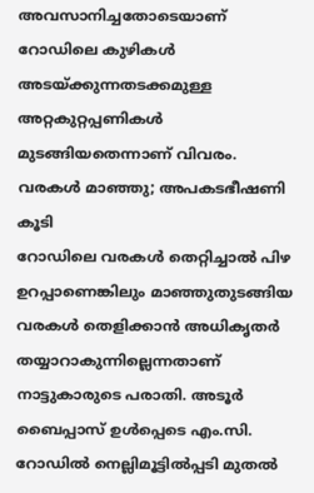അവസാനിച്ചതോടെയാണ് റോഡിലെ കുഴികൾ അടയ്ക്കുന്നതടക്കമുള്ള അറ്റകുറ്റപ്പണികൾ മുടങ്ങിയതെന്നാണ് വിവരം.
വരകൾ മാഞ്ഞു; അപകടഭീഷണി കൂടി
റോഡിലെ വരകൾ തെറ്റിച്ചാൽ പിഴ ഉറപ്പാണെങ്കിലും മാഞ്ഞുതുടങ്ങിയ വരകൾ തെളിക്കാൻ അധികൃതർ തയ്യാറാകുന്നില്ലെന്നതാണ് നാട്ടുകാരുടെ പരാതി. അടൂർ ബൈപ്പാസ് ഉൾപ്പെടെ എം.സി. റോഡിൽ നെല്ലിമൂട്ടിൽപ്പടി മുതൽ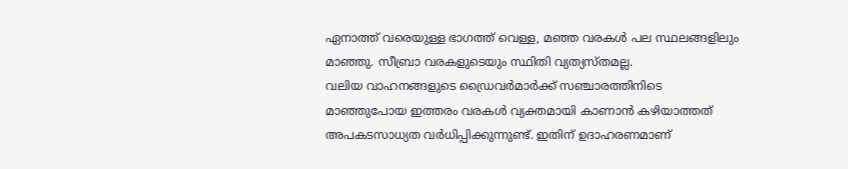ഏനാത്ത് വരെയുള്ള ഭാഗത്ത് വെള്ള, മഞ്ഞ വരകൾ പല സ്ഥലങ്ങളിലും മാഞ്ഞു. സീബ്രാ വരകളുടെയും സ്ഥിതി വ്യത്യസ്തമല്ല.
വലിയ വാഹനങ്ങളുടെ ഡ്രൈവർമാർക്ക് സഞ്ചാരത്തിനിടെ മാഞ്ഞുപോയ ഇത്തരം വരകൾ വ്യക്തമായി കാണാൻ കഴിയാത്തത് അപകടസാധ്യത വർധിപ്പിക്കുന്നുണ്ട്. ഇതിന് ഉദാഹരണമാണ്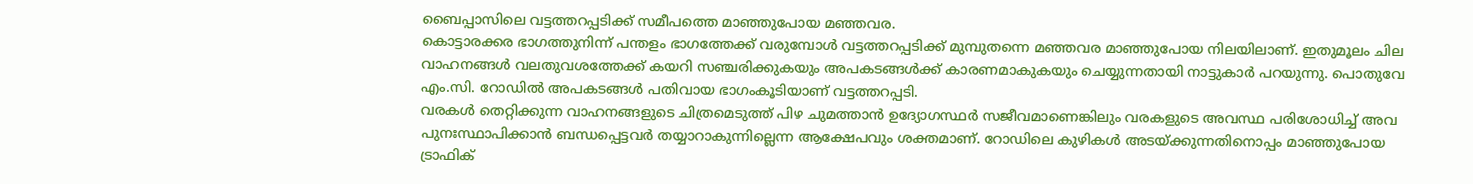ബൈപ്പാസിലെ വട്ടത്തറപ്പടിക്ക് സമീപത്തെ മാഞ്ഞുപോയ മഞ്ഞവര.
കൊട്ടാരക്കര ഭാഗത്തുനിന്ന് പന്തളം ഭാഗത്തേക്ക് വരുമ്പോൾ വട്ടത്തറപ്പടിക്ക് മുമ്പുതന്നെ മഞ്ഞവര മാഞ്ഞുപോയ നിലയിലാണ്. ഇതുമൂലം ചില വാഹനങ്ങൾ വലതുവശത്തേക്ക് കയറി സഞ്ചരിക്കുകയും അപകടങ്ങൾക്ക് കാരണമാകുകയും ചെയ്യുന്നതായി നാട്ടുകാർ പറയുന്നു. പൊതുവേ എം.സി. റോഡിൽ അപകടങ്ങൾ പതിവായ ഭാഗംകൂടിയാണ് വട്ടത്തറപ്പടി.
വരകൾ തെറ്റിക്കുന്ന വാഹനങ്ങളുടെ ചിത്രമെടുത്ത് പിഴ ചുമത്താൻ ഉദ്യോഗസ്ഥർ സജീവമാണെങ്കിലും വരകളുടെ അവസ്ഥ പരിശോധിച്ച് അവ പുനഃസ്ഥാപിക്കാൻ ബന്ധപ്പെട്ടവർ തയ്യാറാകുന്നില്ലെന്ന ആക്ഷേപവും ശക്തമാണ്. റോഡിലെ കുഴികൾ അടയ്ക്കുന്നതിനൊപ്പം മാഞ്ഞുപോയ ട്രാഫിക്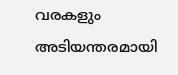വരകളും അടിയന്തരമായി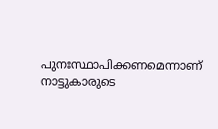പുനഃസ്ഥാപിക്കണമെന്നാണ് നാട്ടുകാരുടെ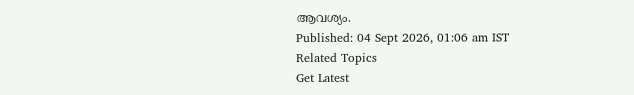ആവശ്യം.
Published: 04 Sept 2026, 01:06 am IST
Related Topics
Get Latest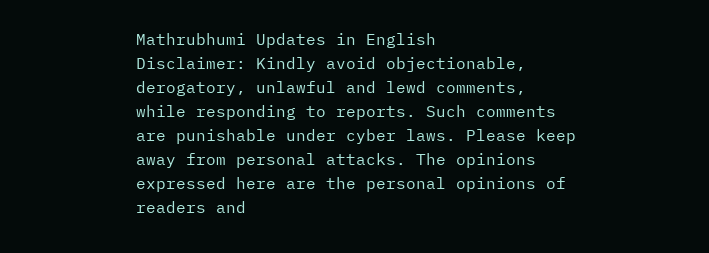Mathrubhumi Updates in English
Disclaimer: Kindly avoid objectionable, derogatory, unlawful and lewd comments, while responding to reports. Such comments are punishable under cyber laws. Please keep away from personal attacks. The opinions expressed here are the personal opinions of readers and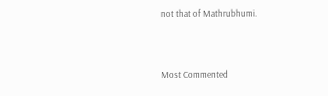not that of Mathrubhumi.



Most Commented